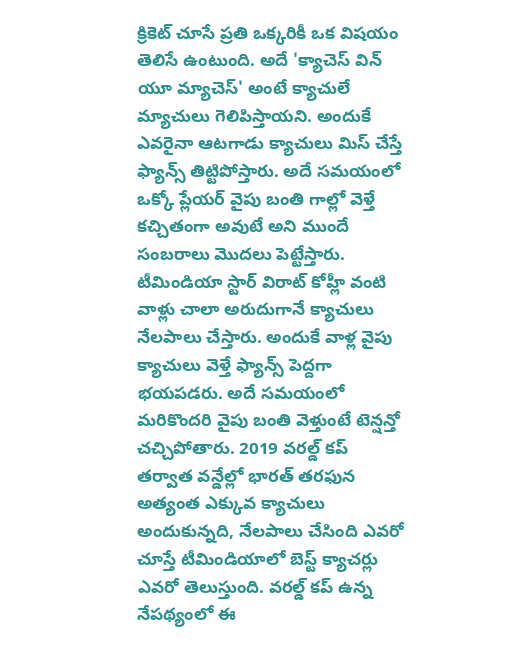క్రికెట్ చూసే ప్రతి ఒక్కరికీ ఒక విషయం తెలిసే ఉంటుంది. అదే 'క్యాచెస్ విన్ యూ మ్యాచెస్' అంటే క్యాచులే మ్యాచులు గెలిపిస్తాయని. అందుకే ఎవరైనా ఆటగాడు క్యాచులు మిస్ చేస్తే ఫ్యాన్స్ తిట్టిపోస్తారు. అదే సమయంలో ఒక్కో ప్లేయర్ వైపు బంతి గాల్లో వెళ్తే కచ్చితంగా అవుటే అని ముందే సంబరాలు మొదలు పెట్టేస్తారు.
టీమిండియా స్టార్ విరాట్ కోహ్లీ వంటి వాళ్లు చాలా అరుదుగానే క్యాచులు నేలపాలు చేస్తారు. అందుకే వాళ్ల వైపు క్యాచులు వెళ్తే ఫ్యాన్స్ పెద్దగా భయపడరు. అదే సమయంలో మరికొందరి వైపు బంతి వెళ్తుంటే టెన్షన్తో చచ్చిపోతారు. 2019 వరల్డ్ కప్ తర్వాత వన్డేల్లో భారత్ తరఫున అత్యంత ఎక్కువ క్యాచులు అందుకున్నది, నేలపాలు చేసింది ఎవరో చూస్తే టీమిండియాలో బెస్ట్ క్యాచర్లు ఎవరో తెలుస్తుంది. వరల్డ్ కప్ ఉన్న నేపథ్యంలో ఈ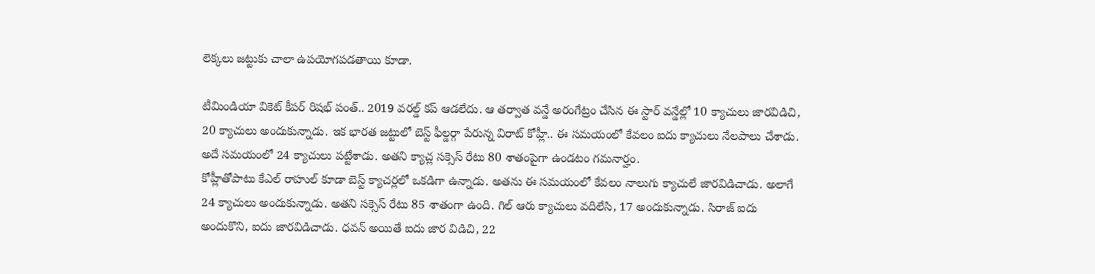లెక్కలు జట్టుకు చాలా ఉపయోగపడతాయి కూడా.

టీమిండియా వికెట్ కీపర్ రిషభ్ పంత్.. 2019 వరల్డ్ కప్ ఆడలేదు. ఆ తర్వాత వన్డే అరంగేట్రం చేసిన ఈ స్టార్ వన్డేల్లో 10 క్యాచులు జారవిడిచి, 20 క్యాచులు అందుకున్నాడు. ఇక భారత జట్టులో బెస్ట్ ఫీల్డర్గా పేరున్న విరాట్ కోహ్లీ.. ఈ సమయంలో కేవలం ఐదు క్యాచులు నేలపాలు చేశాడు. అదే సమయంలో 24 క్యాచులు పట్టేశాడు. అతని క్యాచ్ల సక్సెస్ రేటు 80 శాతంపైగా ఉండటం గమనార్హం.
కోహ్లీతోపాటు కేఎల్ రాహుల్ కూడా బెస్ట్ క్యాచర్లలో ఒకడిగా ఉన్నాడు. అతను ఈ సమయంలో కేవలం నాలుగు క్యాచులే జారవిడిచాడు. అలాగే 24 క్యాచులు అందుకున్నాడు. అతని సక్సెస్ రేటు 85 శాతంగా ఉంది. గిల్ ఆరు క్యాచులు వదిలేసి, 17 అందుకున్నాడు. సిరాజ్ ఐదు అందుకొని, ఐదు జారవిడిచాడు. ధవన్ అయితే ఐదు జార విడిచి, 22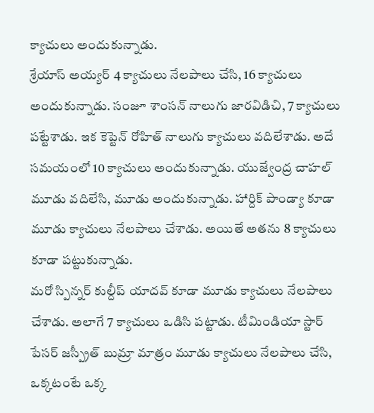క్యాచులు అందుకున్నాడు.
శ్రేయాస్ అయ్యర్ 4 క్యాచులు నేలపాలు చేసి, 16 క్యాచులు అందుకున్నాడు. సంజూ శాంసన్ నాలుగు జారవిడిచి, 7 క్యాచులు పట్టేశాడు. ఇక కెప్టెన్ రోహిత్ నాలుగు క్యాచులు వదిలేశాడు. అదే సమయంలో 10 క్యాచులు అందుకున్నాడు. యుజ్వేంద్ర చాహల్ మూడు వదిలేసి, మూడు అందుకున్నాడు. హార్దిక్ పాండ్యా కూడా మూడు క్యాచులు నేలపాలు చేశాడు. అయితే అతను 8 క్యాచులు కూడా పట్టుకున్నాడు.
మరో స్పిన్నర్ కుల్దీప్ యాదవ్ కూడా మూడు క్యాచులు నేలపాలు చేశాడు. అలాగే 7 క్యాచులు ఒడిసి పట్టాడు. టీమిండియా స్టార్ పేసర్ జస్ప్రీత్ బుమ్రా మాత్రం మూడు క్యాచులు నేలపాలు చేసి, ఒక్కటంటే ఒక్క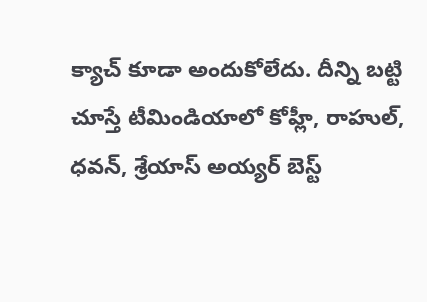క్యాచ్ కూడా అందుకోలేదు. దీన్ని బట్టి చూస్తే టీమిండియాలో కోహ్లీ, రాహుల్, ధవన్, శ్రేయాస్ అయ్యర్ బెస్ట్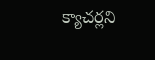క్యాచర్లని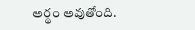అర్థం అవుతోంది.